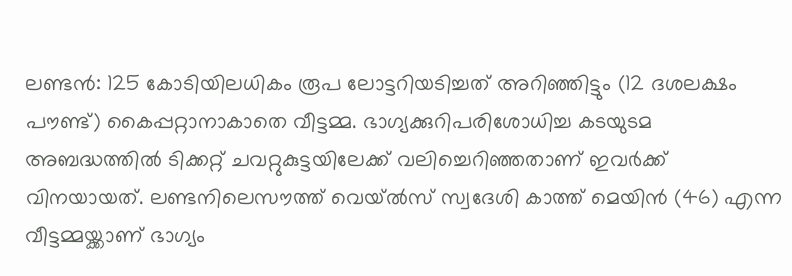ലണ്ടൻ: 125 കോടിയിലധികം രൂപ ലോട്ടറിയടിച്ചത് അറിഞ്ഞിട്ടും (12 ദശലക്ഷം പൗണ്ട്) കൈപ്പറ്റാനാകാതെ വീട്ടമ്മ. ഭാഗ്യക്കുറിപരിശോധിച്ച കടയുടമ അബദ്ധത്തിൽ ടിക്കറ്റ് ചവറ്റുകുട്ടയിലേക്ക് വലിച്ചെറിഞ്ഞതാണ് ഇവർക്ക് വിനയായത്. ലണ്ടനിലെസൗത്ത് വെയ്ൽസ് സ്വദേശി കാത്ത് മെയിൻ (46) എന്ന വീട്ടമ്മയ്ക്കാണ് ഭാഗ്യം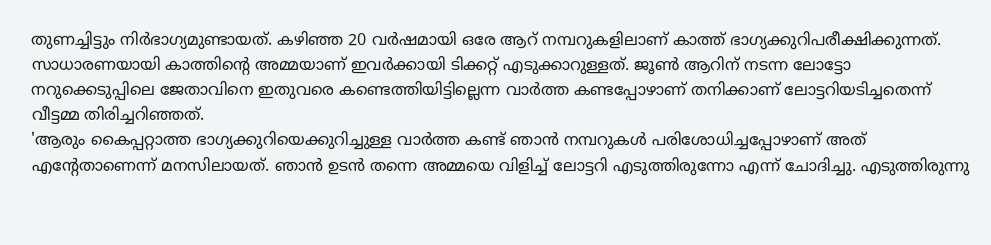തുണച്ചിട്ടും നിർഭാഗ്യമുണ്ടായത്. കഴിഞ്ഞ 20 വർഷമായി ഒരേ ആറ് നമ്പറുകളിലാണ് കാത്ത് ഭാഗ്യക്കുറിപരീക്ഷിക്കുന്നത്. സാധാരണയായി കാത്തിന്റെ അമ്മയാണ് ഇവർക്കായി ടിക്കറ്റ് എടുക്കാറുള്ളത്. ജൂൺ ആറിന് നടന്ന ലോട്ടോ നറുക്കെടുപ്പിലെ ജേതാവിനെ ഇതുവരെ കണ്ടെത്തിയിട്ടില്ലെന്ന വാർത്ത കണ്ടപ്പോഴാണ് തനിക്കാണ് ലോട്ടറിയടിച്ചതെന്ന് വീട്ടമ്മ തിരിച്ചറിഞ്ഞത്.
'ആരും കൈപ്പറ്റാത്ത ഭാഗ്യക്കുറിയെക്കുറിച്ചുള്ള വാർത്ത കണ്ട് ഞാൻ നമ്പറുകൾ പരിശോധിച്ചപ്പോഴാണ് അത് എന്റേതാണെന്ന് മനസിലായത്. ഞാൻ ഉടൻ തന്നെ അമ്മയെ വിളിച്ച് ലോട്ടറി എടുത്തിരുന്നോ എന്ന് ചോദിച്ചു. എടുത്തിരുന്നു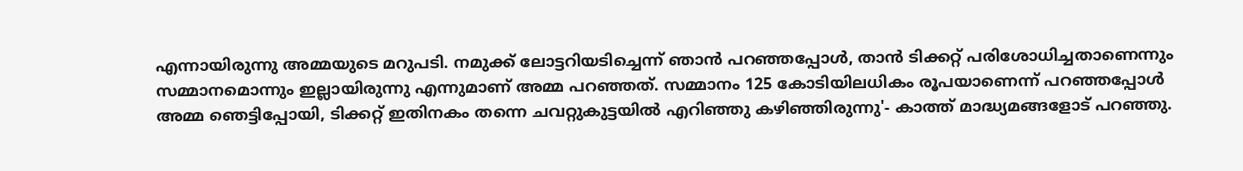എന്നായിരുന്നു അമ്മയുടെ മറുപടി. നമുക്ക് ലോട്ടറിയടിച്ചെന്ന് ഞാൻ പറഞ്ഞപ്പോൾ, താൻ ടിക്കറ്റ് പരിശോധിച്ചതാണെന്നും സമ്മാനമൊന്നും ഇല്ലായിരുന്നു എന്നുമാണ് അമ്മ പറഞ്ഞത്. സമ്മാനം 125 കോടിയിലധികം രൂപയാണെന്ന് പറഞ്ഞപ്പോൾ അമ്മ ഞെട്ടിപ്പോയി, ടിക്കറ്റ് ഇതിനകം തന്നെ ചവറ്റുകുട്ടയിൽ എറിഞ്ഞു കഴിഞ്ഞിരുന്നു'- കാത്ത് മാദ്ധ്യമങ്ങളോട് പറഞ്ഞു.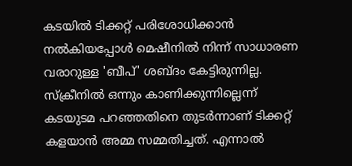കടയിൽ ടിക്കറ്റ് പരിശോധിക്കാൻ നൽകിയപ്പോൾ മെഷീനിൽ നിന്ന് സാധാരണ വരാറുള്ള 'ബീപ്' ശബ്ദം കേട്ടിരുന്നില്ല. സ്ക്രീനിൽ ഒന്നും കാണിക്കുന്നില്ലെന്ന് കടയുടമ പറഞ്ഞതിനെ തുടർന്നാണ് ടിക്കറ്റ് കളയാൻ അമ്മ സമ്മതിച്ചത്. എന്നാൽ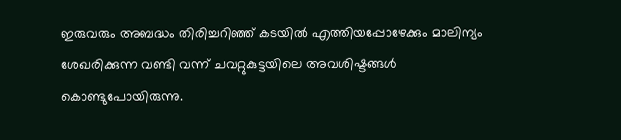ഇരുവരും അബദ്ധം തിരിച്ചറിഞ്ഞ് കടയിൽ എത്തിയപ്പോഴേക്കും മാലിന്യം ശേഖരിക്കുന്ന വണ്ടി വന്ന് ചവറ്റുകുട്ടയിലെ അവശിഷ്ടങ്ങൾ കൊണ്ടുപോയിരുന്നു.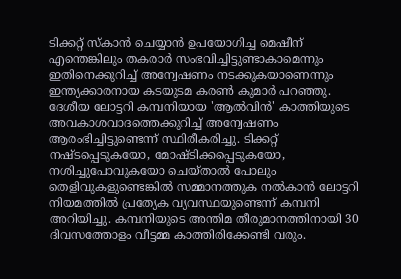ടിക്കറ്റ് സ്കാൻ ചെയ്യാൻ ഉപയോഗിച്ച മെഷീന് എന്തെങ്കിലും തകരാർ സംഭവിച്ചിട്ടുണ്ടാകാമെന്നും ഇതിനെക്കുറിച്ച് അന്വേഷണം നടക്കുകയാണെന്നും ഇന്ത്യക്കാരനായ കടയുടമ കരൺ കുമാർ പറഞ്ഞു.
ദേശീയ ലോട്ടറി കമ്പനിയായ 'ആൽവിൻ' കാത്തിയുടെ അവകാശവാദത്തെക്കുറിച്ച് അന്വേഷണം ആരംഭിച്ചിട്ടുണ്ടെന്ന് സ്ഥിരീകരിച്ചു. ടിക്കറ്റ് നഷ്ടപ്പെടുകയോ, മോഷ്ടിക്കപ്പെടുകയോ, നശിച്ചുപോവുകയോ ചെയ്താൽ പോലും തെളിവുകളുണ്ടെങ്കിൽ സമ്മാനത്തുക നൽകാൻ ലോട്ടറി നിയമത്തിൽ പ്രത്യേക വ്യവസ്ഥയുണ്ടെന്ന് കമ്പനി അറിയിച്ചു. കമ്പനിയുടെ അന്തിമ തീരുമാനത്തിനായി 30 ദിവസത്തോളം വീട്ടമ്മ കാത്തിരിക്കേണ്ടി വരും.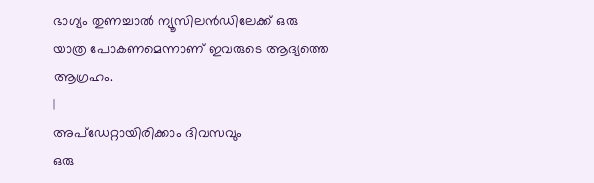ഭാഗ്യം തുണച്ചാൽ ന്യൂസിലൻഡിലേക്ക് ഒരു യാത്ര പോകണമെന്നാണ് ഇവരുടെ ആദ്യത്തെ ആഗ്രഹം.
|
അപ്ഡേറ്റായിരിക്കാം ദിവസവും
ഒരു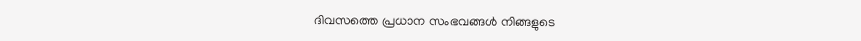ദിവസത്തെ പ്രധാന സംഭവങ്ങൾ നിങ്ങളുടെ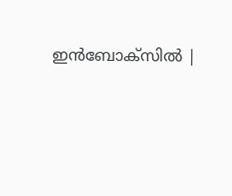ഇൻബോക്സിൽ |